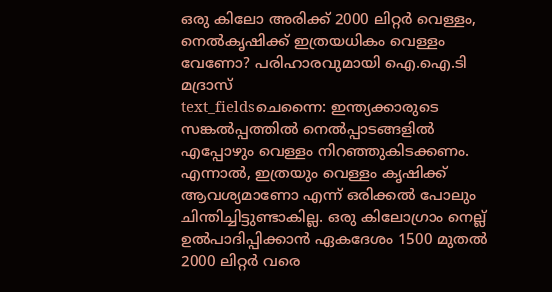ഒരു കിലോ അരിക്ക് 2000 ലിറ്റർ വെള്ളം, നെൽകൃഷിക്ക് ഇത്രയധികം വെള്ളം വേണോ? പരിഹാരവുമായി ഐ.ഐ.ടി മദ്രാസ്
text_fieldsചെന്നൈ: ഇന്ത്യക്കാരുടെ സങ്കൽപ്പത്തിൽ നെൽപ്പാടങ്ങളിൽ എപ്പോഴും വെള്ളം നിറഞ്ഞുകിടക്കണം. എന്നാൽ, ഇത്രയും വെള്ളം കൃഷിക്ക് ആവശ്യമാണോ എന്ന് ഒരിക്കൽ പോലും ചിന്തിച്ചിട്ടുണ്ടാകില്ല. ഒരു കിലോഗ്രാം നെല്ല് ഉൽപാദിപ്പിക്കാൻ ഏകദേശം 1500 മുതൽ 2000 ലിറ്റർ വരെ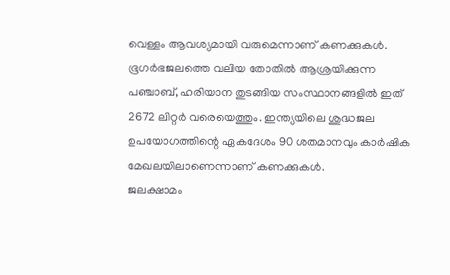വെള്ളം ആവശ്യമായി വരുമെന്നാണ് കണക്കുകൾ. ഭൂഗർഭജലത്തെ വലിയ തോതിൽ ആശ്രയിക്കുന്ന പഞ്ചാബ്, ഹരിയാന തുടങ്ങിയ സംസ്ഥാനങ്ങളിൽ ഇത് 2672 ലിറ്റർ വരെയെത്തും. ഇന്ത്യയിലെ ശുദ്ധജല ഉപയോഗത്തിന്റെ ഏകദേശം 90 ശതമാനവും കാർഷിക മേഖലയിലാണെന്നാണ് കണക്കുകൾ.
ജലക്ഷാമം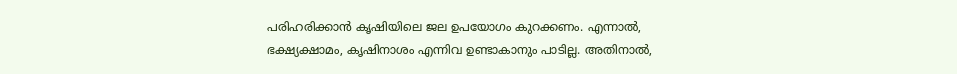പരിഹരിക്കാൻ കൃഷിയിലെ ജല ഉപയോഗം കുറക്കണം. എന്നാൽ, ഭക്ഷ്യക്ഷാമം, കൃഷിനാശം എന്നിവ ഉണ്ടാകാനും പാടില്ല. അതിനാൽ,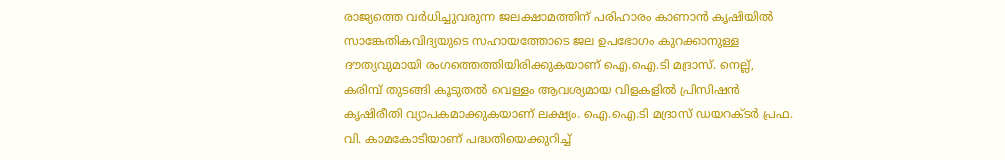രാജ്യത്തെ വർധിച്ചുവരുന്ന ജലക്ഷാമത്തിന് പരിഹാരം കാണാൻ കൃഷിയിൽ സാങ്കേതികവിദ്യയുടെ സഹായത്തോടെ ജല ഉപഭോഗം കുറക്കാനുള്ള ദൗത്യവുമായി രംഗത്തെത്തിയിരിക്കുകയാണ് ഐ.ഐ.ടി മദ്രാസ്. നെല്ല്, കരിമ്പ് തുടങ്ങി കൂടുതൽ വെള്ളം ആവശ്യമായ വിളകളിൽ പ്രിസിഷൻ കൃഷിരീതി വ്യാപകമാക്കുകയാണ് ലക്ഷ്യം. ഐ.ഐ.ടി മദ്രാസ് ഡയറക്ടർ പ്രഫ. വി. കാമകോടിയാണ് പദ്ധതിയെക്കുറിച്ച്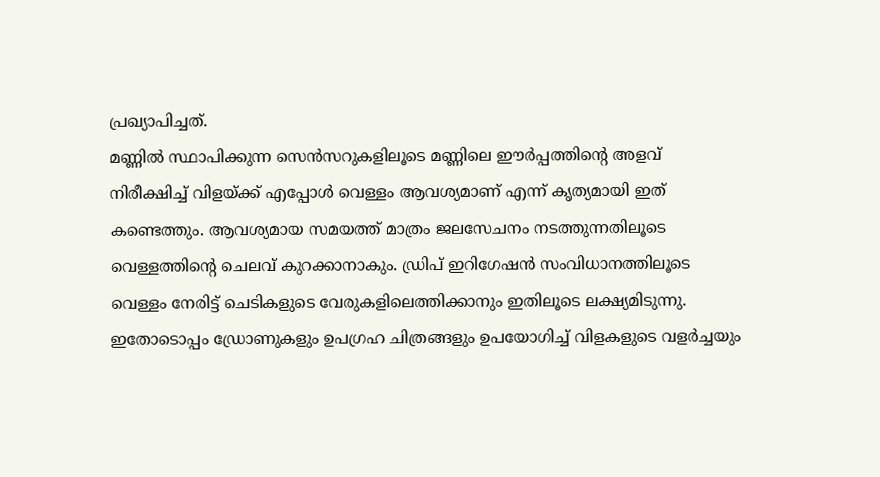പ്രഖ്യാപിച്ചത്.
മണ്ണിൽ സ്ഥാപിക്കുന്ന സെൻസറുകളിലൂടെ മണ്ണിലെ ഈർപ്പത്തിന്റെ അളവ് നിരീക്ഷിച്ച് വിളയ്ക്ക് എപ്പോൾ വെള്ളം ആവശ്യമാണ് എന്ന് കൃത്യമായി ഇത് കണ്ടെത്തും. ആവശ്യമായ സമയത്ത് മാത്രം ജലസേചനം നടത്തുന്നതിലൂടെ വെള്ളത്തിന്റെ ചെലവ് കുറക്കാനാകും. ഡ്രിപ് ഇറിഗേഷൻ സംവിധാനത്തിലൂടെ വെള്ളം നേരിട്ട് ചെടികളുടെ വേരുകളിലെത്തിക്കാനും ഇതിലൂടെ ലക്ഷ്യമിടുന്നു. ഇതോടൊപ്പം ഡ്രോണുകളും ഉപഗ്രഹ ചിത്രങ്ങളും ഉപയോഗിച്ച് വിളകളുടെ വളർച്ചയും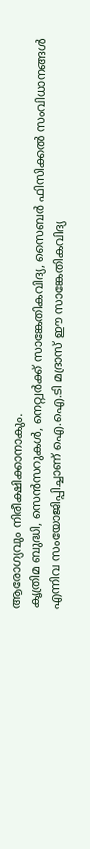ആരോഗ്യവും നിരീക്ഷിക്കാനാകും.
കൃത്രിമ ബുദ്ധി, സെൻസറുകൾ, നെറ്റ്വർക്ക് സാങ്കേതികവിദ്യ, സൈബർ ഫിസിക്കൽ സംവിധാനങ്ങൾ എന്നിവ സംയോജിപ്പിച്ചാണ് ഐ.ഐ.ടി മദ്രാസ് ഈ സാങ്കേതികവിദ്യ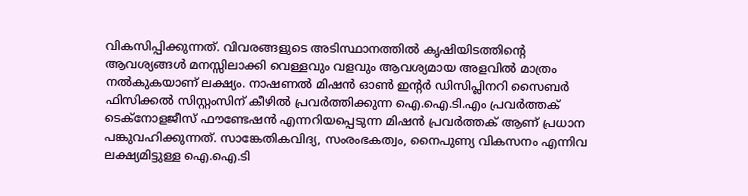വികസിപ്പിക്കുന്നത്. വിവരങ്ങളുടെ അടിസ്ഥാനത്തിൽ കൃഷിയിടത്തിന്റെ ആവശ്യങ്ങൾ മനസ്സിലാക്കി വെള്ളവും വളവും ആവശ്യമായ അളവിൽ മാത്രം നൽകുകയാണ് ലക്ഷ്യം. നാഷണൽ മിഷൻ ഓൺ ഇന്റർ ഡിസിപ്ലിനറി സൈബർ ഫിസിക്കൽ സിസ്റ്റംസിന് കീഴിൽ പ്രവർത്തിക്കുന്ന ഐ.ഐ.ടി.എം പ്രവർത്തക് ടെക്നോളജീസ് ഫൗണ്ടേഷൻ എന്നറിയപ്പെടുന്ന മിഷൻ പ്രവർത്തക് ആണ് പ്രധാന പങ്കുവഹിക്കുന്നത്. സാങ്കേതികവിദ്യ, സംരംഭകത്വം, നൈപുണ്യ വികസനം എന്നിവ ലക്ഷ്യമിട്ടുള്ള ഐ.ഐ.ടി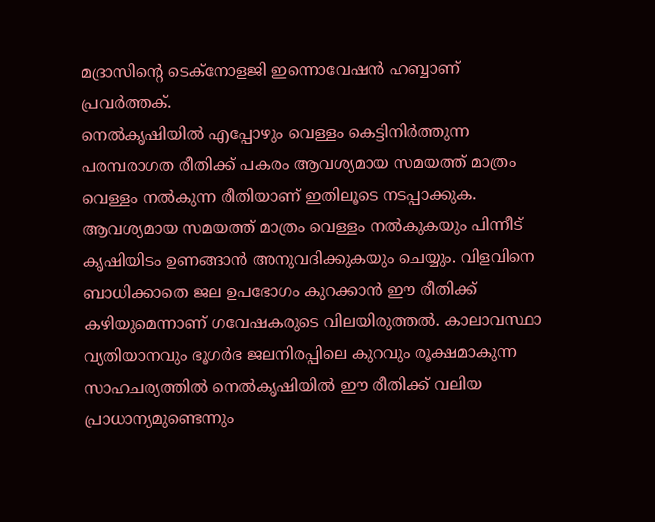മദ്രാസിന്റെ ടെക്നോളജി ഇന്നൊവേഷൻ ഹബ്ബാണ് പ്രവർത്തക്.
നെൽകൃഷിയിൽ എപ്പോഴും വെള്ളം കെട്ടിനിർത്തുന്ന പരമ്പരാഗത രീതിക്ക് പകരം ആവശ്യമായ സമയത്ത് മാത്രം വെള്ളം നൽകുന്ന രീതിയാണ് ഇതിലൂടെ നടപ്പാക്കുക. ആവശ്യമായ സമയത്ത് മാത്രം വെള്ളം നൽകുകയും പിന്നീട് കൃഷിയിടം ഉണങ്ങാൻ അനുവദിക്കുകയും ചെയ്യും. വിളവിനെ ബാധിക്കാതെ ജല ഉപഭോഗം കുറക്കാൻ ഈ രീതിക്ക് കഴിയുമെന്നാണ് ഗവേഷകരുടെ വിലയിരുത്തൽ. കാലാവസ്ഥാ വ്യതിയാനവും ഭൂഗർഭ ജലനിരപ്പിലെ കുറവും രൂക്ഷമാകുന്ന സാഹചര്യത്തിൽ നെൽകൃഷിയിൽ ഈ രീതിക്ക് വലിയ പ്രാധാന്യമുണ്ടെന്നും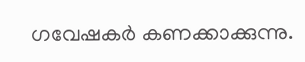ഗവേഷകർ കണക്കാക്കുന്നു.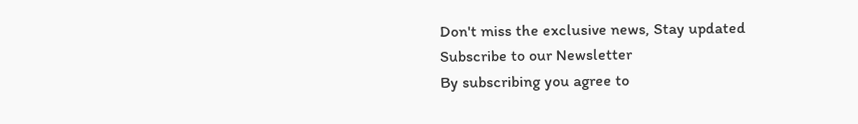Don't miss the exclusive news, Stay updated
Subscribe to our Newsletter
By subscribing you agree to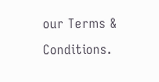our Terms & Conditions.